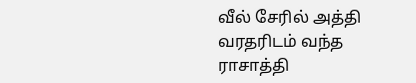வீல் சேரில் அத்தி வரதரிடம் வந்த ராசாத்தி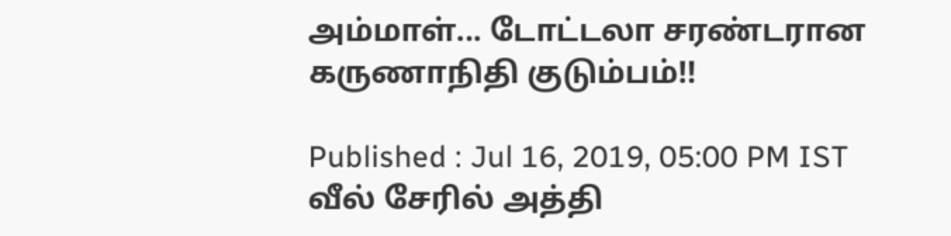அம்மாள்... டோட்டலா சரண்டரான கருணாநிதி குடும்பம்!!

Published : Jul 16, 2019, 05:00 PM IST
வீல் சேரில் அத்தி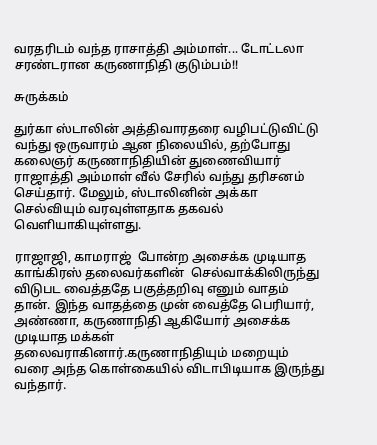வரதரிடம் வந்த ராசாத்தி அம்மாள்... டோட்டலா சரண்டரான கருணாநிதி குடும்பம்!!

சுருக்கம்

துர்கா ஸ்டாலின் அத்திவாரதரை வழிபட்டுவிட்டு வந்து ஒருவாரம் ஆன நிலையில், தற்போது கலைஞர் கருணாநிதியின் துணைவியார் ராஜாத்தி அம்மாள் வீல் சேரில் வந்து தரிசனம் செய்தார். மேலும், ஸ்டாலினின் அக்கா செல்வியும் வரவுள்ளதாக தகவல் வெளியாகியுள்ளது.

ராஜாஜி, காமராஜ்  போன்ற அசைக்க முடியாத  காங்கிரஸ் தலைவர்களின்  செல்வாக்கிலிருந்து விடுபட வைத்ததே பகுத்தறிவு எனும் வாதம் தான். இந்த வாதத்தை முன் வைத்தே பெரியார், அண்ணா, கருணாநிதி ஆகியோர் அசைக்க முடியாத மக்கள் தலைவராகினார்.கருணாநிதியும் மறையும் வரை அந்த கொள்கையில் விடாபிடியாக இருந்து வந்தார்.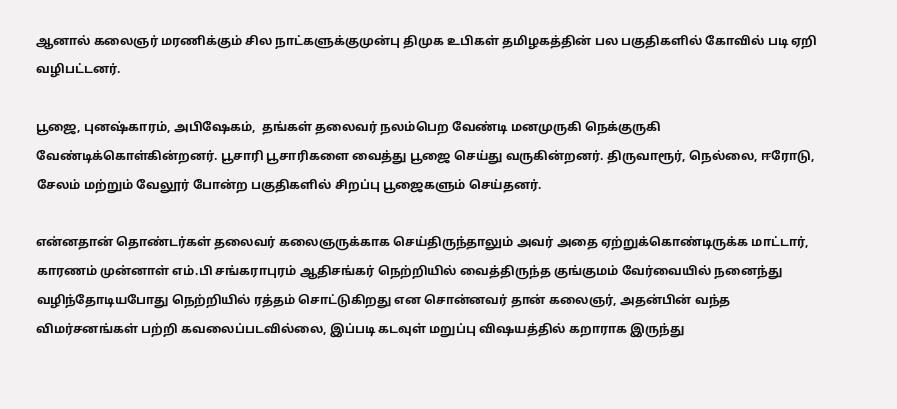ஆனால் கலைஞர் மரணிக்கும் சில நாட்களுக்குமுன்பு திமுக உபிகள் தமிழகத்தின் பல பகுதிகளில் கோவில் படி ஏறி வழிபட்டனர்.

பூஜை, புனஷ்காரம், அபிஷேகம்,  தங்கள் தலைவர் நலம்பெற வேண்டி மனமுருகி நெக்குருகி வேண்டிக்கொள்கின்றனர். பூசாரி பூசாரிகளை வைத்து பூஜை செய்து வருகின்றனர். திருவாரூர், நெல்லை, ஈரோடு, சேலம் மற்றும் வேலூர் போன்ற பகுதிகளில் சிறப்பு பூஜைகளும் செய்தனர்.

என்னதான் தொண்டர்கள் தலைவர் கலைஞருக்காக செய்திருந்தாலும் அவர் அதை ஏற்றுக்கொண்டிருக்க மாட்டார், காரணம் முன்னாள் எம்.பி சங்கராபுரம் ஆதிசங்கர் நெற்றியில் வைத்திருந்த குங்குமம் வேர்வையில் நனைந்து வழிந்தோடியபோது நெற்றியில் ரத்தம் சொட்டுகிறது என சொன்னவர் தான் கலைஞர், அதன்பின் வந்த விமர்சனங்கள் பற்றி கவலைப்படவில்லை, இப்படி கடவுள் மறுப்பு விஷயத்தில் கறாராக இருந்து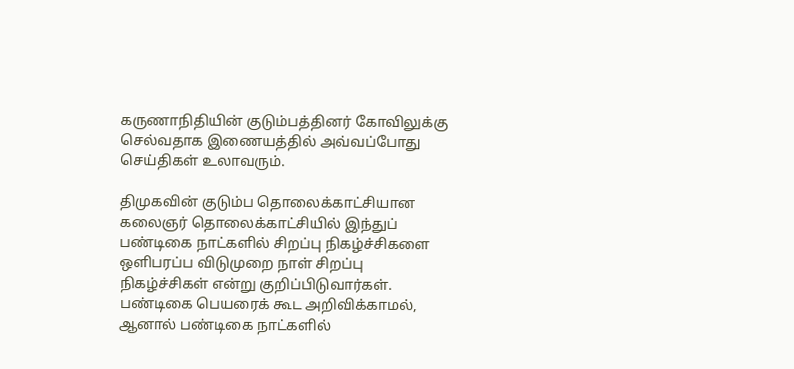கருணாநிதியின் குடும்பத்தினர் கோவிலுக்கு செல்வதாக இணையத்தில் அவ்வப்போது செய்திகள் உலாவரும்.

திமுகவின் குடும்ப தொலைக்காட்சியான கலைஞர் தொலைக்காட்சியில் இந்துப் பண்டிகை நாட்களில் சிறப்பு நிகழ்ச்சிகளை ஒளிபரப்ப விடுமுறை நாள் சிறப்பு நிகழ்ச்சிகள் என்று குறிப்பிடுவார்கள்.  பண்டிகை பெயரைக் கூட அறிவிக்காமல், ஆனால் பண்டிகை நாட்களில்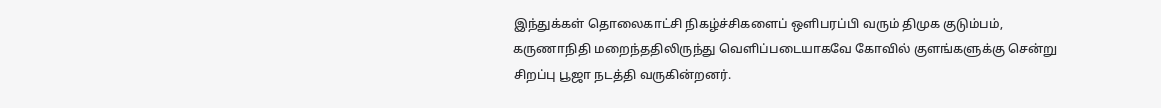இந்துக்கள் தொலைகாட்சி நிகழ்ச்சிகளைப் ஒளிபரப்பி வரும் திமுக குடும்பம், கருணாநிதி மறைந்ததிலிருந்து வெளிப்படையாகவே கோவில் குளங்களுக்கு சென்று சிறப்பு பூஜா நடத்தி வருகின்றனர்.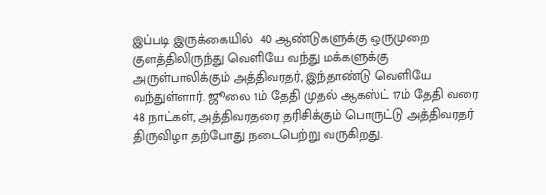இப்படி இருக்கையில்  40 ஆண்டுகளுக்கு ஒருமுறை குளத்திலிருந்து வெளியே வந்து மக்களுக்கு அருள்பாலிக்கும் அத்திவரதர், இந்தாண்டு வெளியே வந்துள்ளார். ஜூலை 1ம் தேதி முதல் ஆகஸ்ட் 17ம் தேதி வரை 48 நாட்கள், அத்திவரதரை தரிசிக்கும் பொருட்டு அத்திவரதர் திருவிழா தற்போது நடைபெற்று வருகிறது.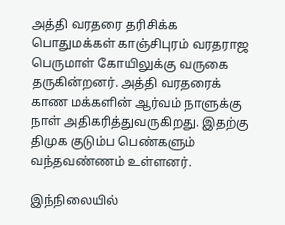அத்தி வரதரை தரிசிக்க  பொதுமக்கள் காஞ்சிபுரம் வரதராஜ பெருமாள் கோயிலுக்கு வருகை தருகின்றனர். அத்தி வரதரைக் காண மக்களின் ஆர்வம் நாளுக்கு நாள் அதிகரித்துவருகிறது. இதற்கு திமுக குடும்ப பெண்களும் வந்தவண்ணம் உள்ளனர்.

இந்நிலையில்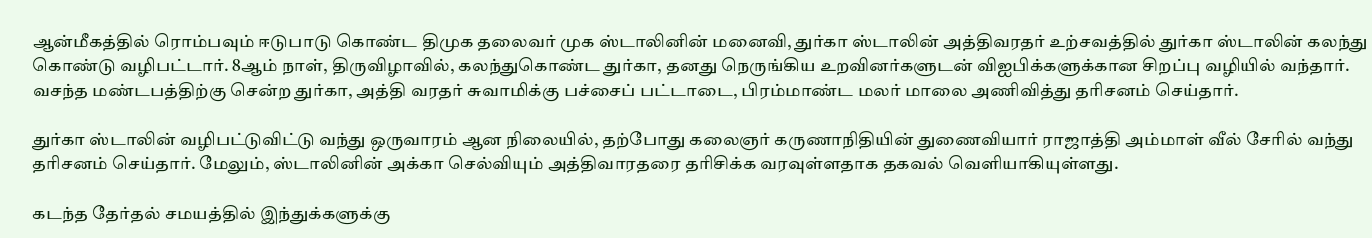ஆன்மீகத்தில் ரொம்பவும் ஈடுபாடு கொண்ட திமுக தலைவர் முக ஸ்டாலினின் மனைவி, துர்கா ஸ்டாலின் அத்திவரதர் உற்சவத்தில் துர்கா ஸ்டாலின் கலந்து கொண்டு வழிபட்டார். 8ஆம் நாள், திருவிழாவில், கலந்துகொண்ட துர்கா, தனது நெருங்கிய உறவினர்களுடன் விஐபிக்களுக்கான சிறப்பு வழியில் வந்தார். வசந்த மண்டபத்திற்கு சென்ற துர்கா, அத்தி வர‌த‌ர் சுவாமிக்கு பச்சைப் பட்டாடை, பிரம்மாண்ட மலர் மாலை அணிவித்து தரிசனம் செய்தார்.

துர்கா ஸ்டாலின் வழிபட்டுவிட்டு வந்து ஒருவாரம் ஆன நிலையில், தற்போது கலைஞர் கருணாநிதியின் துணைவியார் ராஜாத்தி அம்மாள் வீல் சேரில் வந்து தரிசனம் செய்தார். மேலும், ஸ்டாலினின் அக்கா செல்வியும் அத்திவாரதரை தரிசிக்க வரவுள்ளதாக தகவல் வெளியாகியுள்ளது.

கடந்த தேர்தல் சமயத்தில் இந்துக்களுக்கு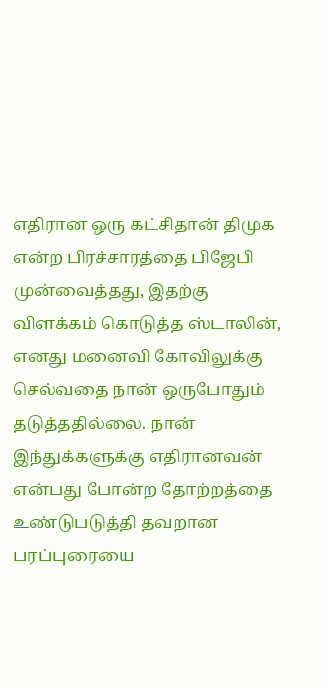எதிரான ஒரு கட்சிதான் திமுக என்ற பிரச்சாரத்தை பிஜேபி முன்வைத்தது, இதற்கு விளக்கம் கொடுத்த ஸ்டாலின், எனது மனைவி கோவிலுக்கு செல்வதை நான் ஒருபோதும் தடுத்ததில்லை. நான் இந்துக்களுக்கு எதிரானவன் என்பது போன்ற தோற்றத்தை உண்டுபடுத்தி தவறான பரப்புரையை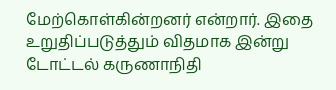மேற்கொள்கின்றனர் என்றார். இதை உறுதிப்படுத்தும் விதமாக இன்று டோட்டல் கருணாநிதி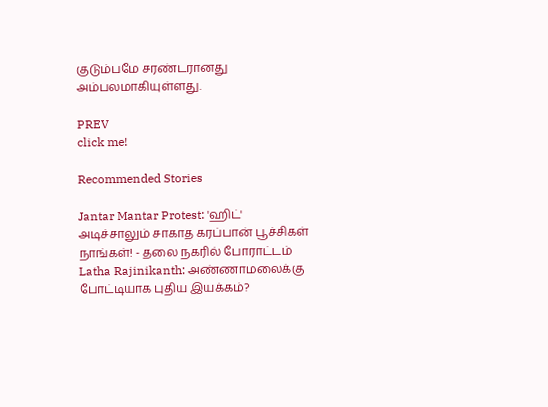குடும்பமே சரண்டரானது அம்பலமாகியுள்ளது.

PREV
click me!

Recommended Stories

Jantar Mantar Protest: 'ஹிட்' அடிச்சாலும் சாகாத கரப்பான் பூச்சிகள் நாங்கள்! - தலை நகரில் போராட்டம்
Latha Rajinikanth: அண்ணாமலைக்கு போட்டியாக புதிய இயக்கம்?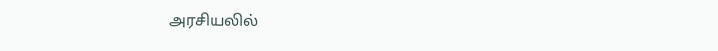அரசியலில்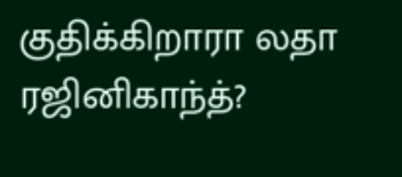குதிக்கிறாரா லதா ரஜினிகாந்த்?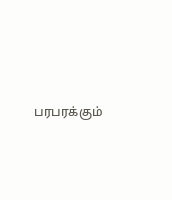பரபரக்கும்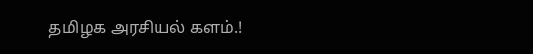தமிழக அரசியல் களம்.!